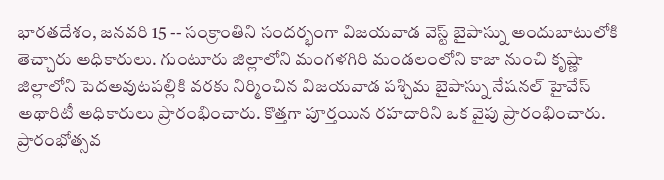భారతదేశం, జనవరి 15 -- సంక్రాంతిని సందర్భంగా విజయవాడ వెస్ట్ బైపాస్ను అందుబాటులోకి తెచ్చారు అధికారులు. గుంటూరు జిల్లాలోని మంగళగిరి మండలంలోని కాజా నుంచి కృష్ణా జిల్లాలోని పెదఅవుటపల్లికి వరకు నిర్మించిన విజయవాడ పశ్చిమ బైపాస్ను నేషనల్ హైవేస్ అథారిటీ అధికారులు ప్రారంభించారు. కొత్తగా పూర్తయిన రహదారిని ఒక వైపు ప్రారంభించారు.
ప్రారంభోత్సవ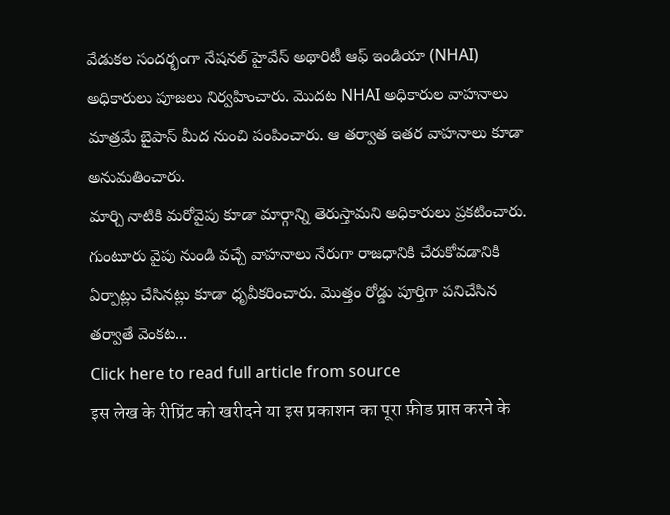వేడుకల సందర్భంగా నేషనల్ హైవేస్ అథారిటీ ఆఫ్ ఇండియా (NHAI) అధికారులు పూజలు నిర్వహించారు. మెుదట NHAI అధికారుల వాహనాలు మాత్రమే బైపాస్ మీద నుంచి పంపించారు. ఆ తర్వాత ఇతర వాహనాలు కూడా అనుమతించారు.
మార్చి నాటికి మరోవైపు కూడా మార్గాన్ని తెరుస్తామని అధికారులు ప్రకటించారు. గుంటూరు వైపు నుండి వచ్చే వాహనాలు నేరుగా రాజధానికి చేరుకోవడానికి ఏర్పాట్లు చేసినట్లు కూడా ధృవీకరించారు. మొత్తం రోడ్డు పూర్తిగా పనిచేసిన తర్వాతే వెంకట...
Click here to read full article from source
इस लेख के रीप्रिंट को खरीदने या इस प्रकाशन का पूरा फ़ीड प्राप्त करने के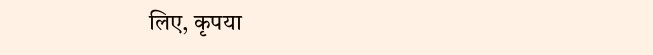लिए, कृपया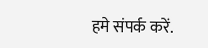हमे संपर्क करें.